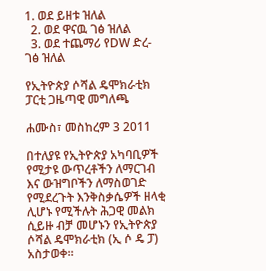1. ወደ ይዘቱ ዝለል
  2. ወደ ዋናዉ ገፅ ዝለል
  3. ወደ ተጨማሪ የDW ድረ-ገፅ ዝለል

የኢትዮጵያ ሶሻል ዴሞክራቲክ ፓርቲ ጋዜጣዊ መግለጫ

ሐሙስ፣ መስከረም 3 2011

በተለያዩ የኢትዮጵያ አካባቢዎች የሚታዩ ውጥረቶችን ለማርገብ እና ውዝግቦችን ለማስወገድ የሚደረጉት እንቅስቃሴዎች ዘላቂ ሊሆኑ የሚችሉት ሕጋዊ መልክ ሲይዙ ብቻ መሆኑን የኢትዮጵያ ሶሻል ዴሞክራቲክ (ኢ ሶ ዴ ፓ) አስታወቀ።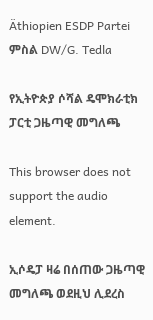Äthiopien ESDP Partei
ምስል DW/G. Tedla

የኢትዮጵያ ሶሻል ዴሞክራቲክ ፓርቲ ጋዜጣዊ መግለጫ

This browser does not support the audio element.

ኢሶዴፓ ዛሬ በሰጠው ጋዜጣዊ መግለጫ ወደዚህ ሊደረስ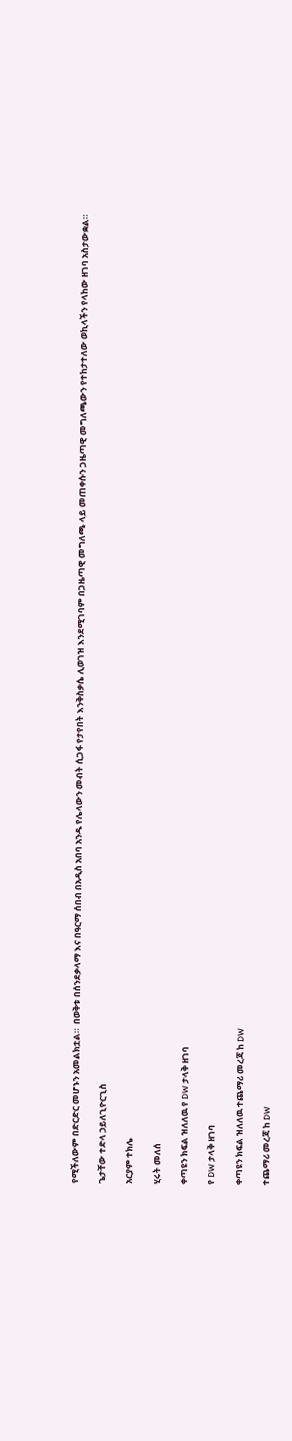የሚችለውም በድርድር መሆኑን አመልክቷል።  በወቅቱ በሰንደቃላማ እና በዓርማ ሰበብ በአዲስ አበባ አንዱ የሌላውን መብት ሲጋፋ የታየበት እንቅስቃሴ ሊወገዝ እንደሚገባም በጋዜጣዊ መግለጫ ላይ መጠቀሱን ጋዜጣዊ መግለጫውን የተከታተለው ወኪላችን የላከው ዘገባ አስታውቋል።

ጌታቸው ተድላ ኃይለጊዮርጊስ

አርያም ተክሌ

ሂሩት መለሰ

ቀጣዩን ክፍል ዝለለዉ የ DW ታላቅ ዘገባ

የ DW ታላቅ ዘገባ

ቀጣዩን ክፍል ዝለለዉ ተጨማሪ መረጃ ከ DW

ተጨማሪ መረጃ ከ DW